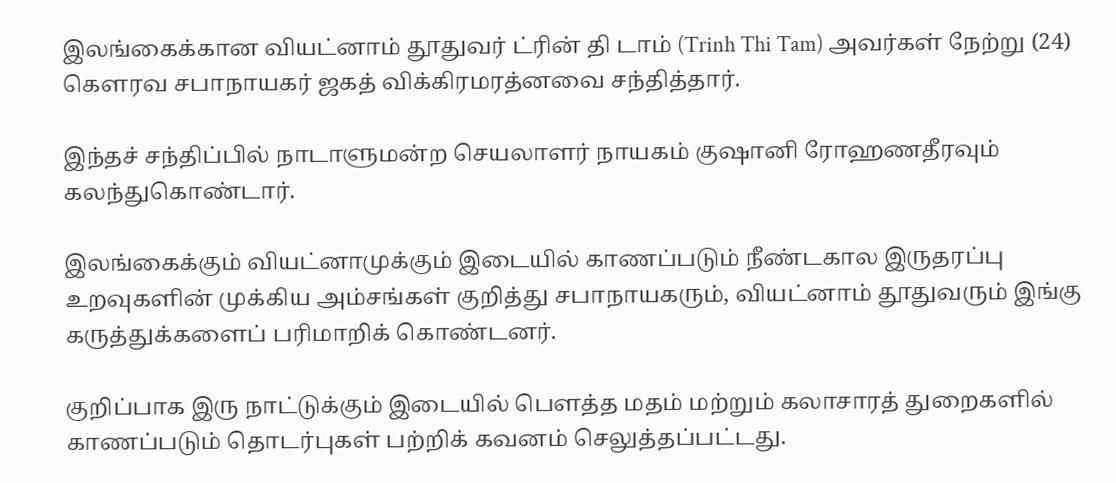இலங்கைக்கான வியட்னாம் தூதுவர் ட்ரின் தி டாம் (Trinh Thi Tam) அவர்கள் நேற்று (24) கௌரவ சபாநாயகர் ஜகத் விக்கிரமரத்னவை சந்தித்தார்.

இந்தச் சந்திப்பில் நாடாளுமன்ற செயலாளர் நாயகம் குஷானி ரோஹணதீரவும் கலந்துகொண்டார்.

இலங்கைக்கும் வியட்னாமுக்கும் இடையில் காணப்படும் நீண்டகால இருதரப்பு உறவுகளின் முக்கிய அம்சங்கள் குறித்து சபாநாயகரும், வியட்னாம் தூதுவரும் இங்கு கருத்துக்களைப் பரிமாறிக் கொண்டனர்.

குறிப்பாக இரு நாட்டுக்கும் இடையில் பௌத்த மதம் மற்றும் கலாசாரத் துறைகளில் காணப்படும் தொடர்புகள் பற்றிக் கவனம் செலுத்தப்பட்டது.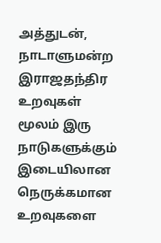அத்துடன், நாடாளுமன்ற இராஜதந்திர உறவுகள் மூலம் இரு நாடுகளுக்கும் இடையிலான நெருக்கமான உறவுகளை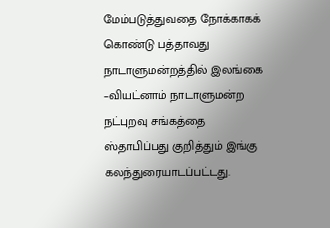மேம்படுத்துவதை நோக்காகக் கொண்டு பத்தாவது நாடாளுமன்றத்தில் இலங்கை –வியட்னாம் நாடாளுமன்ற நட்புறவு சங்கத்தை ஸ்தாபிப்பது குறித்தும் இங்கு கலந்துரையாடப்பட்டது.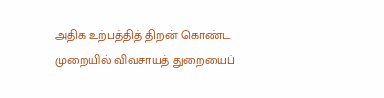அதிக உற்பத்தித் திறன் கொண்ட முறையில் விவசாயத் துறையைப்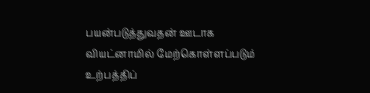பயன்படுத்துவதன் ஊடாக வியட்னாமில் மேற்கொள்ளப்படும் உற்பத்திப்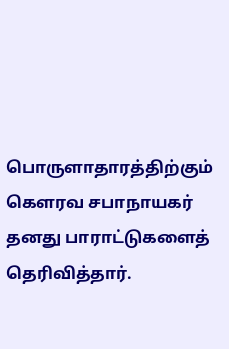பொருளாதாரத்திற்கும் கௌரவ சபாநாயகர் தனது பாராட்டுகளைத் தெரிவித்தார்.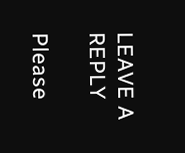LEAVE A REPLY

Please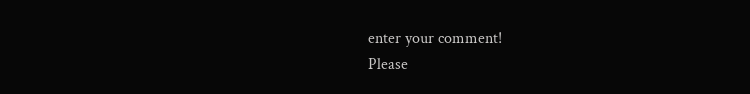enter your comment!
Please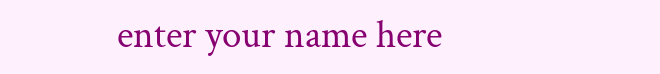enter your name here